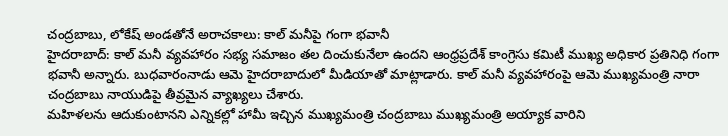చంద్రబాబు, లోకేష్ అండతోనే అరాచకాలు: కాల్ మనీపై గంగా భవానీ
హైదరాబాద్: కాల్ మనీ వ్యవహారం సభ్య సమాజం తల దించుకునేలా ఉందని ఆంధ్రప్రదేశ్ కాంగ్రెసు కమిటీ ముఖ్య అధికార ప్రతినిధి గంగా భవానీ అన్నారు. బుధవారంనాడు ఆమె హైదరాబాదులో మీడియాతో మాట్లాడారు. కాల్ మనీ వ్యవహారంపై ఆమె ముఖ్యమంత్రి నారా చంద్రబాబు నాయుడిపై తీవ్రమైన వ్యాఖ్యలు చేశారు.
మహిళలను ఆదుకుంటానని ఎన్నికల్లో హామీ ఇచ్చిన ముఖ్యమంత్రి చంద్రబాబు ముఖ్యమంత్రి అయ్యాక వారిని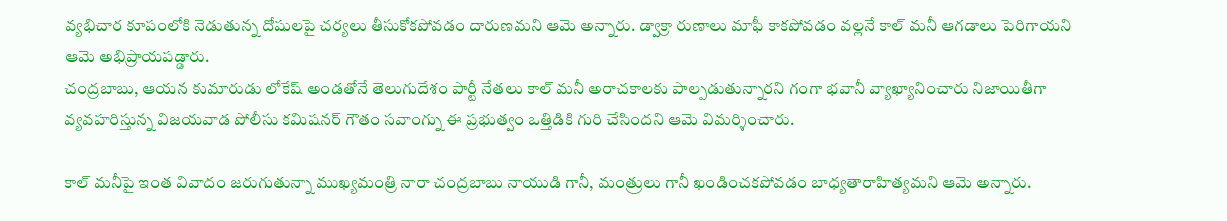వ్యభిచార కూపంలోకి నెడుతున్న దోషులపై చర్యలు తీసుకోకపోవడం దారుణమని ఆమె అన్నారు. డ్వాక్రా రుణాలు మాఫీ కాకపోవడం వల్లనే కాల్ మనీ ఆగడాలు పెరిగాయని ఆమె అభిప్రాయపడ్డారు.
చంద్రబాబు, ఆయన కుమారుడు లోకేష్ అండతోనే తెలుగుదేశం పార్టీ నేతలు కాల్ మనీ అరాచకాలకు పాల్పడుతున్నారని గంగా భవానీ వ్యాఖ్యానించారు నిజాయితీగా వ్యవహరిస్తున్న విజయవాడ పోలీసు కమిషనర్ గౌతం సవాంగ్ను ఈ ప్రభుత్వం ఒత్తిడికి గురి చేసిందని ఆమె విమర్శించారు.

కాల్ మనీపై ఇంత వివాదం జరుగుతున్నా ముఖ్యమంత్రి నారా చంద్రబాబు నాయుడి గానీ, మంత్రులు గానీ ఖండించకపోవడం బాధ్యతారాహిత్యమని ఆమె అన్నారు.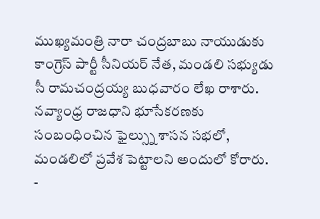ముఖ్యమంత్రి నారా చంద్రబాబు నాయుడుకు కాంగ్రెస్ పార్టీ సీనియర్ నేత, మండలి సభ్యుడు సీ రామచంద్రయ్య బుధవారం లేఖ రాశారు. నవ్యాంధ్ర రాజధాని భూసేకరణకు సంబంధించిన ఫైల్స్ను శాసన సభలో, మండలిలో ప్రవేశ పెట్టాలని అందులో కోరారు.
-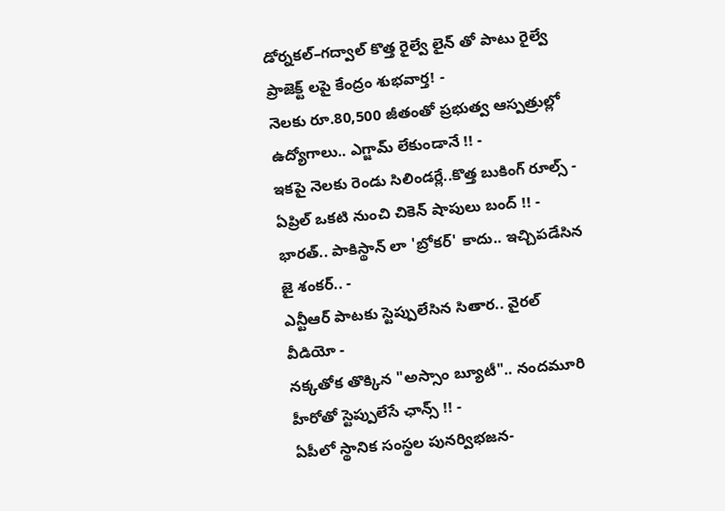డోర్నకల్–గద్వాల్ కొత్త రైల్వే లైన్ తో పాటు రైల్వే ప్రాజెక్ట్ లపై కేంద్రం శుభవార్త! -
నెలకు రూ.80,500 జీతంతో ప్రభుత్వ ఆస్పత్రుల్లో ఉద్యోగాలు.. ఎగ్జామ్ లేకుండానే !! -
ఇకపై నెలకు రెండు సిలిండర్లే..కొత్త బుకింగ్ రూల్స్ -
ఏప్రిల్ ఒకటి నుంచి చికెన్ షాపులు బంద్ !! -
భారత్.. పాకిస్థాన్ లా 'బ్రోకర్' కాదు.. ఇచ్చిపడేసిన జై శంకర్.. -
ఎన్టీఆర్ పాటకు స్టెప్పులేసిన సితార.. వైరల్ వీడియో -
నక్కతోక తొక్కిన "అస్సాం బ్యూటీ".. నందమూరి హీరోతో స్టెప్పులేసే ఛాన్స్ !! -
ఏపీలో స్థానిక సంస్థల పునర్విభజన-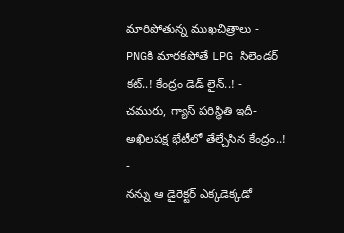మారిపోతున్న ముఖచిత్రాలు -
PNGకి మారకపోతే LPG సిలెండర్ కట్..! కేంద్రం డెడ్ లైన్..! -
చమురు, గ్యాస్ పరిస్ధితి ఇదీ- అఖిలపక్ష భేటీలో తేల్చేసిన కేంద్రం..! -
నన్ను ఆ డైరెక్టర్ ఎక్కడెక్కడో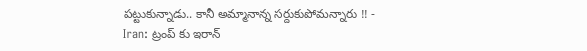పట్టుకున్నాడు.. కానీ అమ్మానాన్న సర్దుకుపోమన్నారు !! -
Iran: ట్రంప్ కు ఇరాన్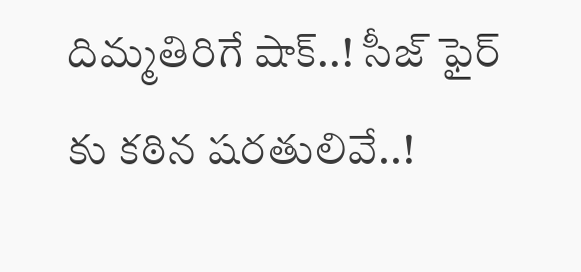దిమ్మతిరిగే షాక్..! సీజ్ ఫైర్ కు కఠిన షరతులివే..!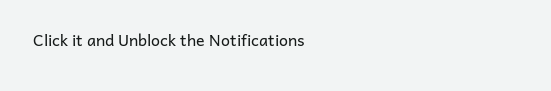Click it and Unblock the Notifications